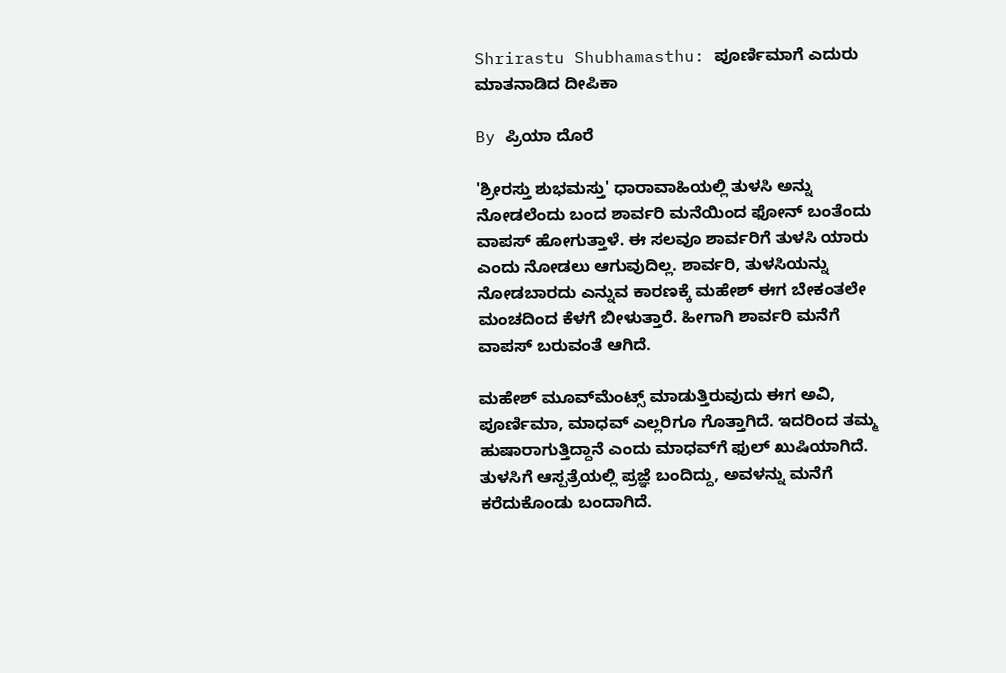Shrirastu Shubhamasthu: ಪೂರ್ಣಿಮಾಗೆ ಎದುರು ಮಾತನಾಡಿದ ದೀಪಿಕಾ

By ಪ್ರಿಯಾ ದೊರೆ

'ಶ್ರೀರಸ್ತು ಶುಭಮಸ್ತು' ಧಾರಾವಾಹಿಯಲ್ಲಿ ತುಳಸಿ ಅನ್ನು ನೋಡಲೆಂದು ಬಂದ ಶಾರ್ವರಿ ಮನೆಯಿಂದ ಫೋನ್ ಬಂತೆಂದು ವಾಪಸ್ ಹೋಗುತ್ತಾಳೆ. ಈ ಸಲವೂ ಶಾರ್ವರಿಗೆ ತುಳಸಿ ಯಾರು ಎಂದು ನೋಡಲು ಆಗುವುದಿಲ್ಲ. ಶಾರ್ವರಿ, ತುಳಸಿಯನ್ನು ನೋಡಬಾರದು ಎನ್ನುವ ಕಾರಣಕ್ಕೆ ಮಹೇಶ್ ಈಗ ಬೇಕಂತಲೇ ಮಂಚದಿಂದ ಕೆಳಗೆ ಬೀಳುತ್ತಾರೆ. ಹೀಗಾಗಿ ಶಾರ್ವರಿ ಮನೆಗೆ ವಾಪಸ್ ಬರುವಂತೆ ಆಗಿದೆ.

ಮಹೇಶ್ ಮೂವ್‌ಮೆಂಟ್ಸ್ ಮಾಡುತ್ತಿರುವುದು ಈಗ ಅವಿ, ಪೂರ್ಣಿಮಾ, ಮಾಧವ್ ಎಲ್ಲರಿಗೂ ಗೊತ್ತಾಗಿದೆ. ಇದರಿಂದ ತಮ್ಮ ಹುಷಾರಾಗುತ್ತಿದ್ದಾನೆ ಎಂದು ಮಾಧವ್‌ಗೆ ಫುಲ್ ಖುಷಿಯಾಗಿದೆ. ತುಳಸಿಗೆ ಆಸ್ಪತ್ರೆಯಲ್ಲಿ ಪ್ರಜ್ಞೆ ಬಂದಿದ್ದು, ಅವಳನ್ನು ಮನೆಗೆ ಕರೆದುಕೊಂಡು ಬಂದಾಗಿದೆ.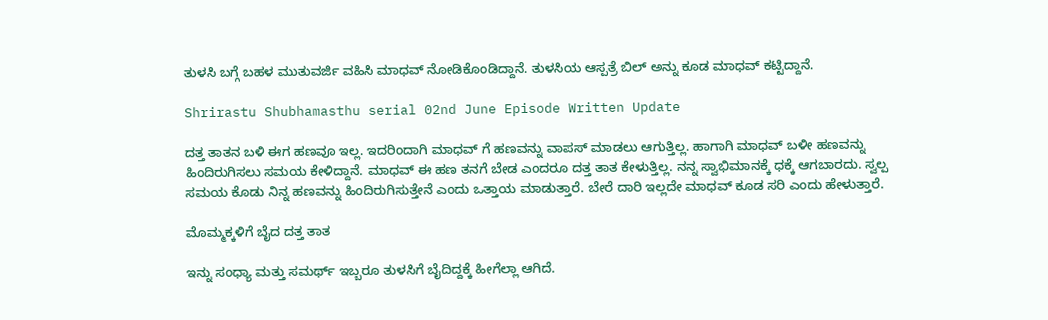ತುಳಸಿ ಬಗ್ಗೆ ಬಹಳ ಮುತುವರ್ಜಿ ವಹಿಸಿ ಮಾಧವ್ ನೋಡಿಕೊಂಡಿದ್ದಾನೆ. ತುಳಸಿಯ ಆಸ್ಪತ್ರೆ ಬಿಲ್ ಅನ್ನು ಕೂಡ ಮಾಧವ್ ಕಟ್ಟಿದ್ದಾನೆ.

Shrirastu Shubhamasthu serial 02nd June Episode Written Update

ದತ್ತ ತಾತನ ಬಳಿ ಈಗ ಹಣವೂ ಇಲ್ಲ. ಇದರಿಂದಾಗಿ ಮಾಧವ್ ಗೆ ಹಣವನ್ನು ವಾಪಸ್ ಮಾಡಲು ಆಗುತ್ತಿಲ್ಲ. ಹಾಗಾಗಿ ಮಾಧವ್ ಬಳೀ ಹಣವನ್ನು ಹಿಂದಿರುಗಿಸಲು ಸಮಯ ಕೇಳಿದ್ದಾನೆ. ಮಾಧವ್ ಈ ಹಣ ತನಗೆ ಬೇಡ ಎಂದರೂ ದತ್ತ ತಾತ ಕೇಳುತ್ತಿಲ್ಲ. ನನ್ನ ಸ್ವಾಭಿಮಾನಕ್ಕೆ ಧಕ್ಕೆ ಆಗಬಾರದು. ಸ್ವಲ್ಪ ಸಮಯ ಕೊಡು ನಿನ್ನ ಹಣವನ್ನು ಹಿಂದಿರುಗಿಸುತ್ತೇನೆ ಎಂದು ಒತ್ತಾಯ ಮಾಡುತ್ತಾರೆ. ಬೇರೆ ದಾರಿ ಇಲ್ಲದೇ ಮಾಧವ್ ಕೂಡ ಸರಿ ಎಂದು ಹೇಳುತ್ತಾರೆ.

ಮೊಮ್ಮಕ್ಕಳಿಗೆ ಬೈದ ದತ್ತ ತಾತ

ಇನ್ನು ಸಂಧ್ಯಾ ಮತ್ತು ಸಮರ್ಥ್ ಇಬ್ಬರೂ ತುಳಸಿಗೆ ಬೈದಿದ್ದಕ್ಕೆ ಹೀಗೆಲ್ಲಾ ಆಗಿದೆ.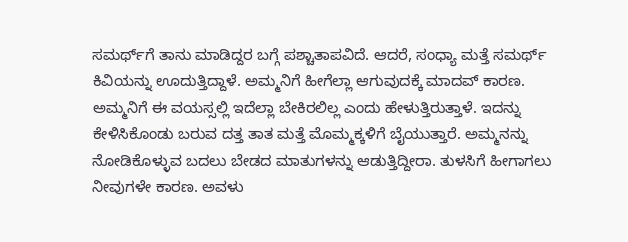ಸಮರ್ಥ್‌ಗೆ ತಾನು ಮಾಡಿದ್ದರ ಬಗ್ಗೆ ಪಶ್ಚಾತಾಪವಿದೆ. ಆದರೆ, ಸಂಧ್ಯಾ ಮತ್ತೆ ಸಮರ್ಥ್ ಕಿವಿಯನ್ನು ಊದುತ್ತಿದ್ದಾಳೆ. ಅಮ್ಮನಿಗೆ ಹೀಗೆಲ್ಲಾ ಆಗುವುದಕ್ಕೆ ಮಾದವ್ ಕಾರಣ. ಅಮ್ಮನಿಗೆ ಈ ವಯಸ್ಸಲ್ಲಿ ಇದೆಲ್ಲಾ ಬೇಕಿರಲಿಲ್ಲ ಎಂದು ಹೇಳುತ್ತಿರುತ್ತಾಳೆ. ಇದನ್ನು ಕೇಳಿಸಿಕೊಂಡು ಬರುವ ದತ್ತ ತಾತ ಮತ್ತೆ ಮೊಮ್ಮಕ್ಕಳಿಗೆ ಬೈಯುತ್ತಾರೆ. ಅಮ್ಮನನ್ನು ನೋಡಿಕೊಳ್ಳುವ ಬದಲು ಬೇಡದ ಮಾತುಗಳನ್ನು ಆಡುತ್ತಿದ್ದೀರಾ. ತುಳಸಿಗೆ ಹೀಗಾಗಲು ನೀವುಗಳೇ ಕಾರಣ. ಅವಳು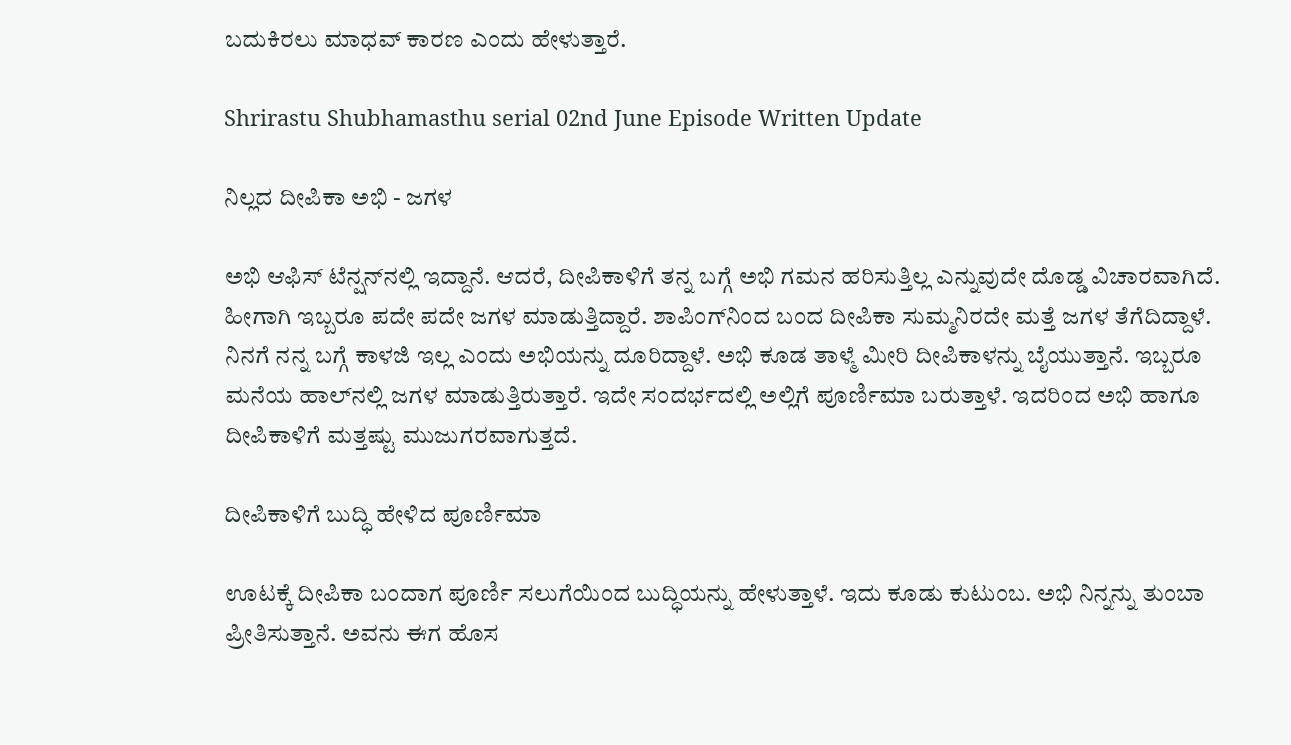ಬದುಕಿರಲು ಮಾಧವ್ ಕಾರಣ ಎಂದು ಹೇಳುತ್ತಾರೆ.

Shrirastu Shubhamasthu serial 02nd June Episode Written Update

ನಿಲ್ಲದ ದೀಪಿಕಾ ಅಭಿ - ಜಗಳ

ಅಭಿ ಆಫಿಸ್ ಟೆನ್ಷನ್‌ನಲ್ಲಿ ಇದ್ದಾನೆ. ಆದರೆ, ದೀಪಿಕಾಳಿಗೆ ತನ್ನ ಬಗ್ಗೆ ಅಭಿ ಗಮನ ಹರಿಸುತ್ತಿಲ್ಲ ಎನ್ನುವುದೇ ದೊಡ್ಡ ವಿಚಾರವಾಗಿದೆ. ಹೀಗಾಗಿ ಇಬ್ಬರೂ ಪದೇ ಪದೇ ಜಗಳ ಮಾಡುತ್ತಿದ್ದಾರೆ. ಶಾಪಿಂಗ್‌ನಿಂದ ಬಂದ ದೀಪಿಕಾ ಸುಮ್ಮನಿರದೇ ಮತ್ತೆ ಜಗಳ ತೆಗೆದಿದ್ದಾಳೆ. ನಿನಗೆ ನನ್ನ ಬಗ್ಗೆ ಕಾಳಜಿ ಇಲ್ಲ ಎಂದು ಅಭಿಯನ್ನು ದೂರಿದ್ದಾಳೆ. ಅಭಿ ಕೂಡ ತಾಳ್ಮೆ ಮೀರಿ ದೀಪಿಕಾಳನ್ನು ಬೈಯುತ್ತಾನೆ. ಇಬ್ಬರೂ ಮನೆಯ ಹಾಲ್‌ನಲ್ಲಿ ಜಗಳ ಮಾಡುತ್ತಿರುತ್ತಾರೆ. ಇದೇ ಸಂದರ್ಭದಲ್ಲಿ ಅಲ್ಲಿಗೆ ಪೂರ್ಣಿಮಾ ಬರುತ್ತಾಳೆ. ಇದರಿಂದ ಅಭಿ ಹಾಗೂ ದೀಪಿಕಾಳಿಗೆ ಮತ್ತಷ್ಟು ಮುಜುಗರವಾಗುತ್ತದೆ.

ದೀಪಿಕಾಳಿಗೆ ಬುದ್ಧಿ ಹೇಳಿದ ಪೂರ್ಣಿಮಾ

ಊಟಕ್ಕೆ ದೀಪಿಕಾ ಬಂದಾಗ ಪೂರ್ಣಿ ಸಲುಗೆಯಿಂದ ಬುದ್ಧಿಯನ್ನು ಹೇಳುತ್ತಾಳೆ. ಇದು ಕೂಡು ಕುಟುಂಬ. ಅಭಿ ನಿನ್ನನ್ನು ತುಂಬಾ ಪ್ರೀತಿಸುತ್ತಾನೆ. ಅವನು ಈಗ ಹೊಸ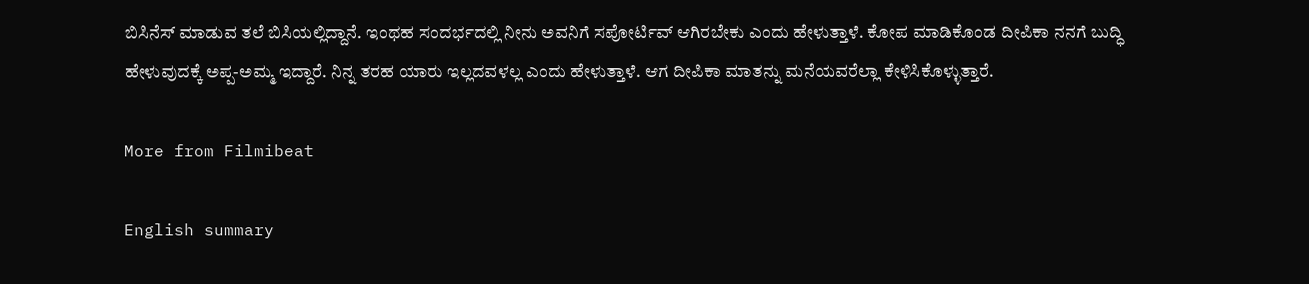ಬಿಸಿನೆಸ್‌ ಮಾಡುವ ತಲೆ ಬಿಸಿಯಲ್ಲಿದ್ದಾನೆ. ಇಂಥಹ ಸಂದರ್ಭದಲ್ಲಿ ನೀನು ಅವನಿಗೆ ಸಪೋರ್ಟಿವ್ ಆಗಿರಬೇಕು ಎಂದು ಹೇಳುತ್ತಾಳೆ. ಕೋಪ ಮಾಡಿಕೊಂಡ ದೀಪಿಕಾ ನನಗೆ ಬುದ್ಧಿ ಹೇಳುವುದಕ್ಕೆ ಅಪ್ಪ-ಅಮ್ಮ ಇದ್ದಾರೆ. ನಿನ್ನ ತರಹ ಯಾರು ಇಲ್ಲದವಳಲ್ಲ ಎಂದು ಹೇಳುತ್ತಾಳೆ. ಆಗ ದೀಪಿಕಾ ಮಾತನ್ನು ಮನೆಯವರೆಲ್ಲಾ ಕೇಳಿಸಿಕೊಳ್ಳುತ್ತಾರೆ.

More from Filmibeat

English summary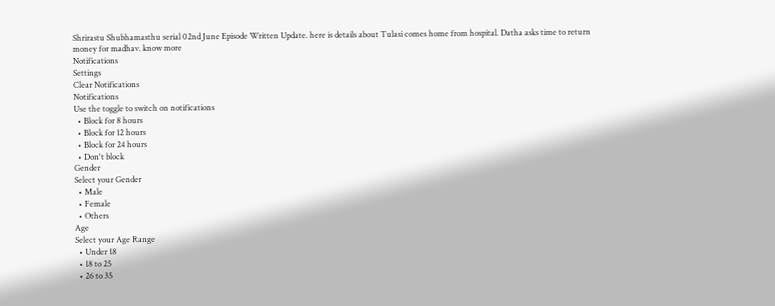Shrirastu Shubhamasthu serial 02nd June Episode Written Update. here is details about Tulasi comes home from hospital. Datha asks time to return money for madhav. know more
Notifications
Settings
Clear Notifications
Notifications
Use the toggle to switch on notifications
  • Block for 8 hours
  • Block for 12 hours
  • Block for 24 hours
  • Don't block
Gender
Select your Gender
  • Male
  • Female
  • Others
Age
Select your Age Range
  • Under 18
  • 18 to 25
  • 26 to 35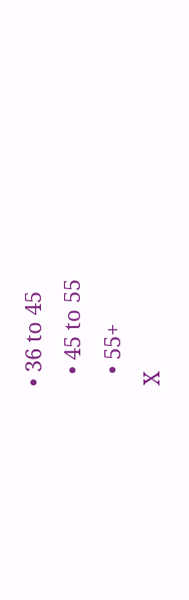• 36 to 45
  • 45 to 55
  • 55+
X